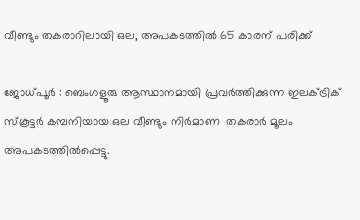വീണ്ടും തകരാറിലായി ഒല, അപകടത്തിൽ 65 കാരന് പരിക്ക്

ജോധ്പൂർ : ബെംഗളൂരു ആസ്ഥാനമായി പ്രവര്‍ത്തിക്കുന്ന ഇലക്‌ട്രിക് സ്‌കൂട്ടര്‍ കമ്പനിയായ ഒല വീണ്ടും നിര്‍മാണ  തകരാര്‍ മൂലം അപകടത്തില്‍പ്പെട്ടു.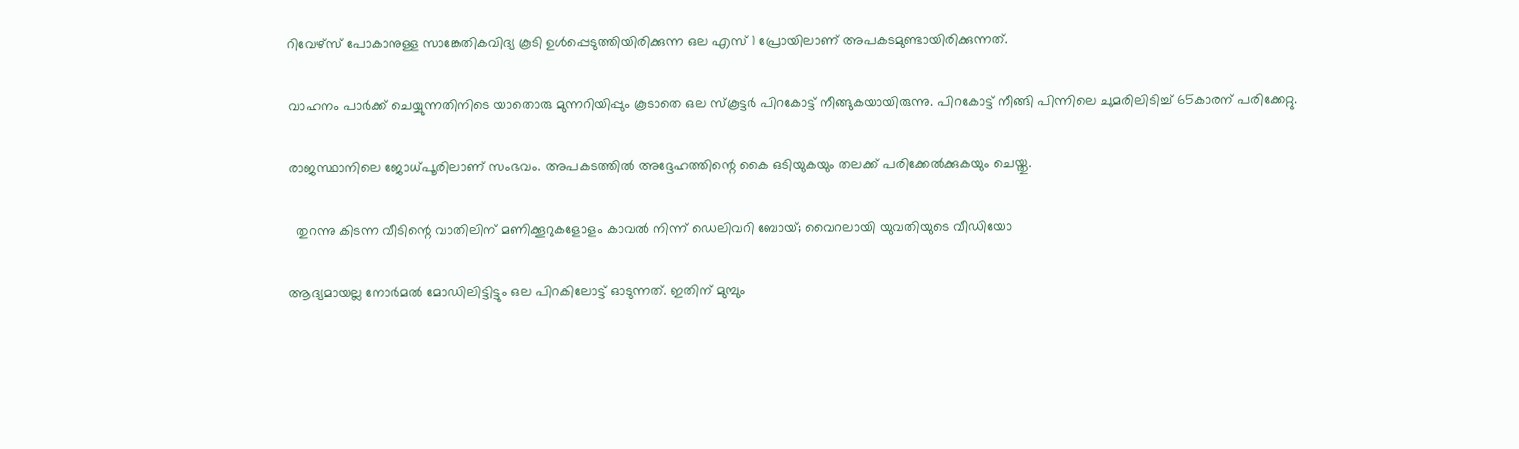റിവേഴ്‌സ് പോകാനുള്ള സാങ്കേതികവിദ്യ കൂടി ഉള്‍പ്പെടുത്തിയിരിക്കുന്ന ഒല എസ് 1 പ്രോയിലാണ് അപകടമുണ്ടായിരിക്കുന്നത്.

വാഹനം പാര്‍ക്ക് ചെയ്യുന്നതിനിടെ യാതൊരു മുന്നറിയിപ്പും കൂടാതെ ഒല സ്‌കൂട്ടര്‍ പിറകോട്ട് നീങ്ങുകയായിരുന്നു. പിറകോട്ട് നീങ്ങി പിന്നിലെ ചുമരിലിടിച്ച്‌ 65കാരന് പരിക്കേറ്റു.

രാജസ്ഥാനിലെ ജോധ്പൂരിലാണ് സംഭവം. അപകടത്തില്‍ അദ്ദേഹത്തിന്റെ കൈ ഒടിയുകയും തലക്ക് പരിക്കേൽക്കുകയും ചെയ്തു.

  തുറന്നു കിടന്ന വീടിന്റെ വാതിലിന് മണിക്കൂറുകളോളം കാവൽ നിന്ന് ഡെലിവറി ബോയ്; വൈറലായി യുവതിയുടെ വീഡിയോ

ആദ്യമായല്ല നോര്‍മല്‍ മോഡിലിട്ടിട്ടും ഒല പിറകിലോട്ട് ഓടുന്നത്. ഇതിന് മുമ്പും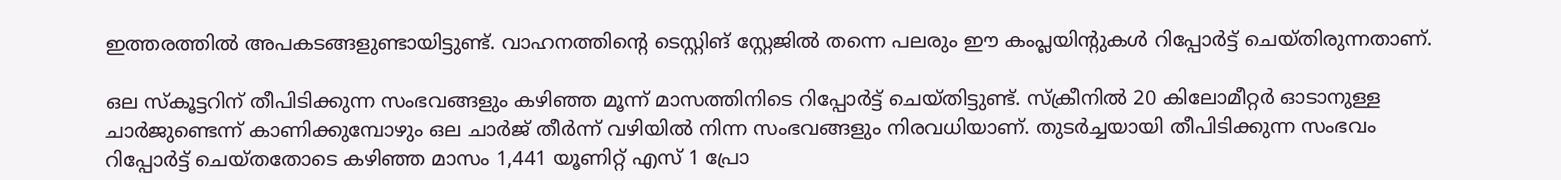ഇത്തരത്തില്‍ അപകടങ്ങളുണ്ടായിട്ടുണ്ട്. വാഹനത്തിന്റെ ടെസ്റ്റിങ് സ്റ്റേജില്‍ തന്നെ പലരും ഈ കംപ്ലയിന്റുകള്‍ റിപ്പോര്‍ട്ട് ചെയ്തിരുന്നതാണ്.

ഒല സ്‌കൂട്ടറിന് തീപിടിക്കുന്ന സംഭവങ്ങളും കഴിഞ്ഞ മൂന്ന് മാസത്തിനിടെ റിപ്പോര്‍ട്ട് ചെയ്തിട്ടുണ്ട്. സ്‌ക്രീനില്‍ 20 കിലോമീറ്റര്‍ ഓടാനുള്ള ചാര്‍ജുണ്ടെന്ന് കാണിക്കുമ്പോഴും ഒല ചാര്‍ജ് തീര്‍ന്ന് വഴിയില്‍ നിന്ന സംഭവങ്ങളും നിരവധിയാണ്. തുടര്‍ച്ചയായി തീപിടിക്കുന്ന സംഭവം റിപ്പോര്‍ട്ട് ചെയ്തതോടെ കഴിഞ്ഞ മാസം 1,441 യൂണിറ്റ് എസ് 1 പ്രോ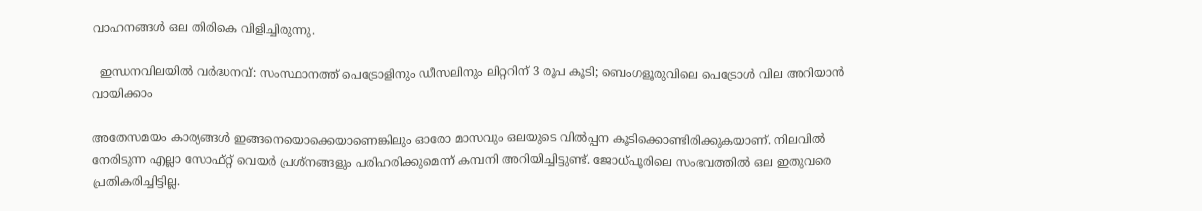വാഹനങ്ങള്‍ ഒല തിരികെ വിളിച്ചിരുന്നു.

  ഇന്ധനവിലയിൽ വർദ്ധനവ്: സംസ്ഥാനത്ത് പെട്രോളിനും ഡീസലിനും ലിറ്ററിന് 3 രൂപ കൂടി; ബെംഗളൂരുവിലെ പെട്രോൾ വില അറിയാൻ വായിക്കാം

അതേസമയം കാര്യങ്ങള്‍ ഇങ്ങനെയൊക്കെയാണെങ്കിലും ഓരോ മാസവും ഒലയുടെ വില്‍പ്പന കൂടിക്കൊണ്ടിരിക്കുകയാണ്. നിലവില്‍ നേരിടുന്ന എല്ലാ സോഫ്റ്റ് വെയര്‍ പ്രശ്‌നങ്ങളും പരിഹരിക്കുമെന്ന് കമ്പനി അറിയിച്ചിട്ടുണ്ട്. ജോധ്പൂരിലെ സംഭവത്തില്‍ ഒല ഇതുവരെ പ്രതികരിച്ചിട്ടില്ല.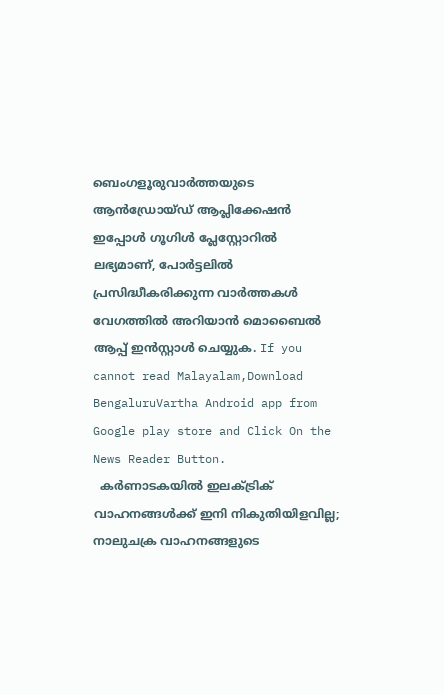ബെംഗളൂരുവാർത്തയുടെ ആൻഡ്രോയ്ഡ് ആപ്ലിക്കേഷൻ ഇപ്പോൾ ഗൂഗിൾ പ്ലേസ്റ്റോറിൽ ലഭ്യമാണ്, പോർട്ടലിൽ പ്രസിദ്ധീകരിക്കുന്ന വാർത്തകൾ വേഗത്തിൽ അറിയാൻ മൊബൈൽ ആപ്പ് ഇൻസ്റ്റാൾ ചെയ്യുക. If you cannot read Malayalam,Download BengaluruVartha Android app from Google play store and Click On the News Reader Button.
  കർണാടകയിൽ ഇലക്ട്രിക് വാഹനങ്ങൾക്ക് ഇനി നികുതിയിളവില്ല; നാലുചക്ര വാഹനങ്ങളുടെ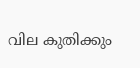വില കുതിക്കും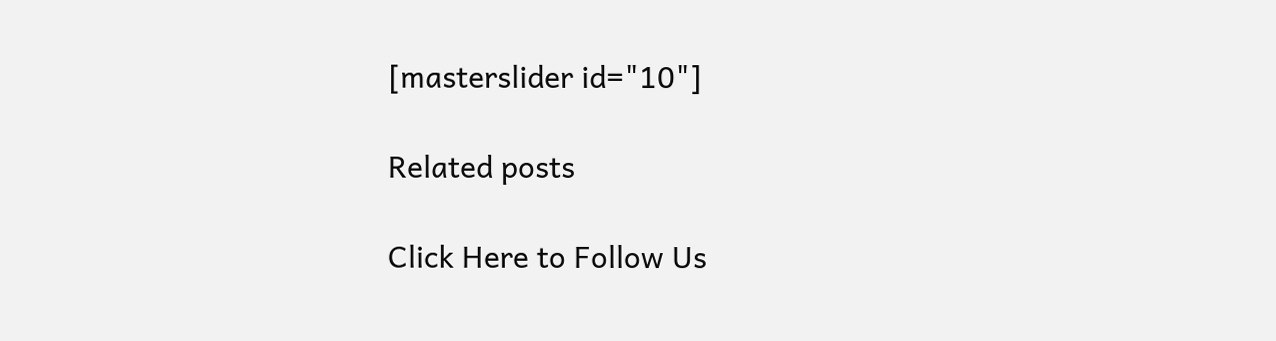[masterslider id="10"]

Related posts

Click Here to Follow Us